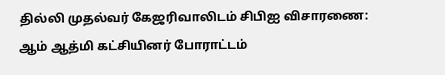தில்லி முதல்வர் கேஜரிவாலிடம் சிபிஐ விசாரணை: ஆம் ஆத்மி கட்சியினர் போராட்டம்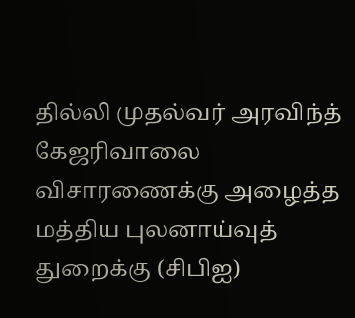தில்லி முதல்வர் அரவிந்த் கேஜரிவாலை விசாரணைக்கு அழைத்த மத்திய புலனாய்வுத் துறைக்கு (சிபிஐ)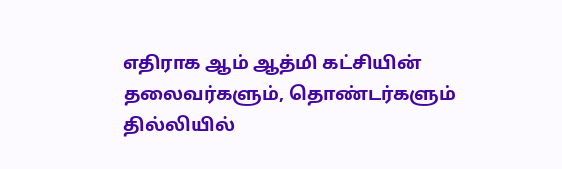எதிராக ஆம் ஆத்மி கட்சியின் தலைவர்களும், தொண்டர்களும் தில்லியில்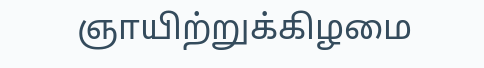ஞாயிற்றுக்கிழமை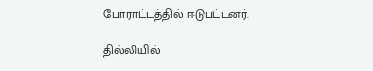போராட்டத்தில் ஈடுபட்டனர்.

தில்லியில்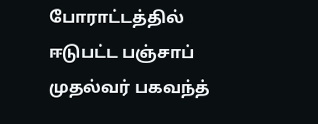போராட்டத்தில் ஈடுபட்ட பஞ்சாப் முதல்வர் பகவந்த்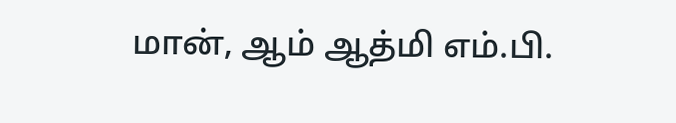மான், ஆம் ஆத்மி எம்.பி.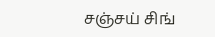சஞ்சய் சிங்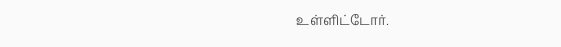உள்ளிட்டோர்.